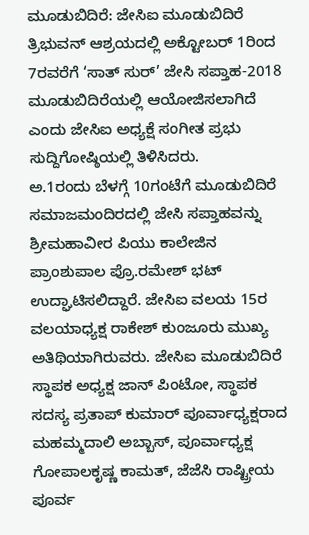ಮೂಡುಬಿದಿರೆ: ಜೇಸಿಐ ಮೂಡುಬಿದಿರೆ ತ್ರಿಭುವನ್ ಆಶ್ರಯದಲ್ಲಿ ಅಕ್ಟೋಬರ್ 1ರಿಂದ 7ರವರೆಗೆ ‘ಸಾತ್ ಸುರ್’ ಜೇಸಿ ಸಪ್ತಾಹ-2018 ಮೂಡುಬಿದಿರೆಯಲ್ಲಿ ಆಯೋಜಿಸಲಾಗಿದೆ ಎಂದು ಜೇಸಿಐ ಅಧ್ಯಕ್ಷೆ ಸಂಗೀತ ಪ್ರಭು ಸುದ್ದಿಗೋಷ್ಠಿಯಲ್ಲಿ ತಿಳಿಸಿದರು.
ಅ.1ರಂದು ಬೆಳಗ್ಗೆ 10ಗಂಟೆಗೆ ಮೂಡುಬಿದಿರೆ ಸಮಾಜಮಂದಿರದಲ್ಲಿ ಜೇಸಿ ಸಪ್ತಾಹವನ್ನು ಶ್ರೀಮಹಾವೀರ ಪಿಯು ಕಾಲೇಜಿನ ಪ್ರಾಂಶುಪಾಲ ಪ್ರೊ.ರಮೇಶ್ ಭಟ್ ಉದ್ಘಾಟಿಸಲಿದ್ದಾರೆ. ಜೇಸಿಐ ವಲಯ 15ರ ವಲಯಾಧ್ಯಕ್ಷ ರಾಕೇಶ್ ಕುಂಜೂರು ಮುಖ್ಯ ಅತಿಥಿಯಾಗಿರುವರು. ಜೇಸಿಐ ಮೂಡುಬಿದಿರೆ ಸ್ಥಾಪಕ ಅಧ್ಯಕ್ಷ ಜಾನ್ ಪಿಂಟೋ, ಸ್ಥಾಪಕ ಸದಸ್ಯ ಪ್ರತಾಪ್ ಕುಮಾರ್ ಪೂರ್ವಾಧ್ಯಕ್ಷರಾದ ಮಹಮ್ಮದಾಲಿ ಅಬ್ಬಾಸ್, ಪೂರ್ವಾಧ್ಯಕ್ಷ ಗೋಪಾಲಕೃಷ್ಣ ಕಾಮತ್, ಜೆಜೆಸಿ ರಾಷ್ಟ್ರೀಯ ಪೂರ್ವ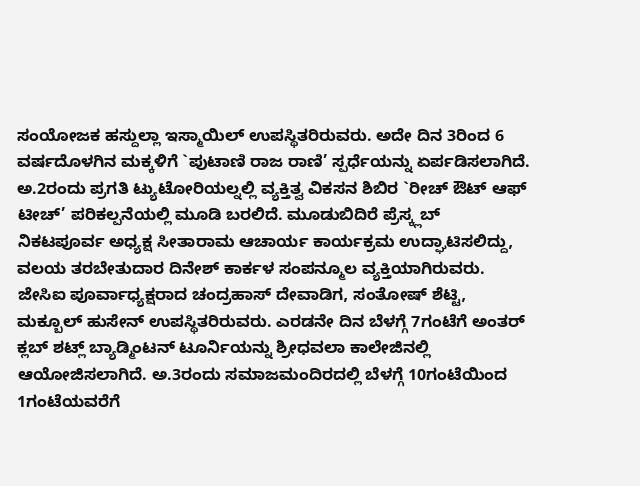ಸಂಯೋಜಕ ಹಸ್ದುಲ್ಲಾ ಇಸ್ಮಾಯಿಲ್ ಉಪಸ್ಥಿತರಿರುವರು. ಅದೇ ದಿನ 3ರಿಂದ 6 ವರ್ಷದೊಳಗಿನ ಮಕ್ಕಳಿಗೆ `ಪುಟಾಣಿ ರಾಜ ರಾಣಿ’ ಸ್ಪರ್ಧೆಯನ್ನು ಏರ್ಪಡಿಸಲಾಗಿದೆ.
ಅ.2ರಂದು ಪ್ರಗತಿ ಟ್ಯುಟೋರಿಯಲ್ನಲ್ಲಿ ವ್ಯಕ್ತಿತ್ವ ವಿಕಸನ ಶಿಬಿರ `ರೀಚ್ ಔಟ್ ಆಫ್ ಟೀಚ್’ ಪರಿಕಲ್ಪನೆಯಲ್ಲಿ ಮೂಡಿ ಬರಲಿದೆ. ಮೂಡುಬಿದಿರೆ ಪ್ರೆಸ್ಕ್ಲಬ್ ನಿಕಟಪೂರ್ವ ಅಧ್ಯಕ್ಷ ಸೀತಾರಾಮ ಆಚಾರ್ಯ ಕಾರ್ಯಕ್ರಮ ಉದ್ಘಾಟಿಸಲಿದ್ದು, ವಲಯ ತರಬೇತುದಾರ ದಿನೇಶ್ ಕಾರ್ಕಳ ಸಂಪನ್ಮೂಲ ವ್ಯಕ್ತಿಯಾಗಿರುವರು. ಜೇಸಿಐ ಪೂರ್ವಾಧ್ಯಕ್ಷರಾದ ಚಂದ್ರಹಾಸ್ ದೇವಾಡಿಗ, ಸಂತೋಷ್ ಶೆಟ್ಟಿ, ಮಕ್ಬೂಲ್ ಹುಸೇನ್ ಉಪಸ್ಥಿತರಿರುವರು. ಎರಡನೇ ದಿನ ಬೆಳಗ್ಗೆ 7ಗಂಟೆಗೆ ಅಂತರ್ ಕ್ಲಬ್ ಶಟ್ಲ್ ಬ್ಯಾಡ್ಮಿಂಟನ್ ಟೂರ್ನಿಯನ್ನು ಶ್ರೀಧವಲಾ ಕಾಲೇಜಿನಲ್ಲಿ ಆಯೋಜಿಸಲಾಗಿದೆ. ಅ.3ರಂದು ಸಮಾಜಮಂದಿರದಲ್ಲಿ ಬೆಳಗ್ಗೆ 10ಗಂಟೆಯಿಂದ 1ಗಂಟೆಯವರೆಗೆ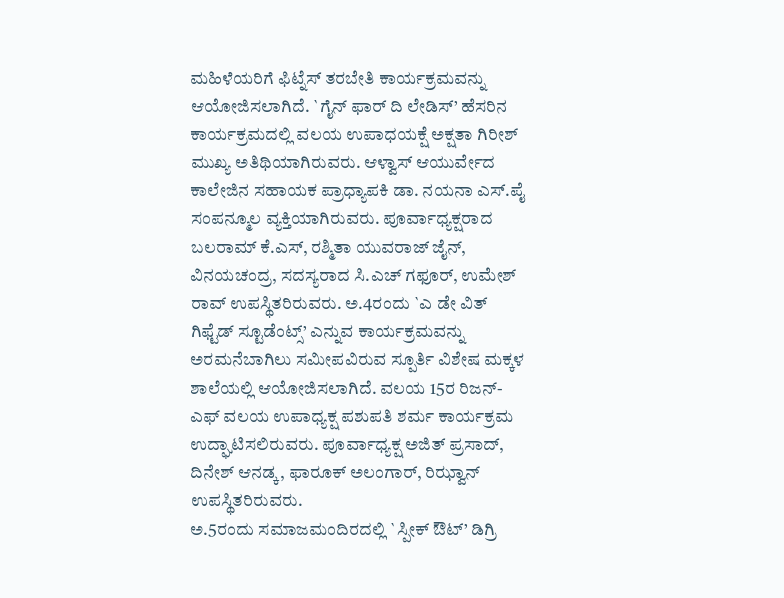ಮಹಿಳೆಯರಿಗೆ ಫಿಟ್ನೆಸ್ ತರಬೇತಿ ಕಾರ್ಯಕ್ರಮವನ್ನು ಆಯೋಜಿಸಲಾಗಿದೆ. `ಗೈನ್ ಫಾರ್ ದಿ ಲೇಡಿಸ್’ ಹೆಸರಿನ ಕಾರ್ಯಕ್ರಮದಲ್ಲಿ ವಲಯ ಉಪಾಧಯಕ್ಷೆ ಅಕ್ಷತಾ ಗಿರೀಶ್ ಮುಖ್ಯ ಅತಿಥಿಯಾಗಿರುವರು. ಆಳ್ವಾಸ್ ಆಯುರ್ವೇದ ಕಾಲೇಜಿನ ಸಹಾಯಕ ಪ್ರಾಧ್ಯಾಪಕಿ ಡಾ. ನಯನಾ ಎಸ್.ಪೈ ಸಂಪನ್ಮೂಲ ವ್ಯಕ್ತಿಯಾಗಿರುವರು. ಪೂರ್ವಾಧ್ಯಕ್ಷರಾದ ಬಲರಾಮ್ ಕೆ.ಎಸ್, ರಶ್ಮಿತಾ ಯುವರಾಜ್ ಜೈನ್, ವಿನಯಚಂದ್ರ, ಸದಸ್ಯರಾದ ಸಿ.ಎಚ್ ಗಫೂರ್, ಉಮೇಶ್ ರಾವ್ ಉಪಸ್ಥಿತರಿರುವರು. ಅ.4ರಂದು `ಎ ಡೇ ವಿತ್ ಗಿಫ್ಟೆಡ್ ಸ್ಟೂಡೆಂಟ್ಸ್’ ಎನ್ನುವ ಕಾರ್ಯಕ್ರಮವನ್ನು ಅರಮನೆಬಾಗಿಲು ಸಮೀಪವಿರುವ ಸ್ಪೂರ್ತಿ ವಿಶೇಷ ಮಕ್ಕಳ ಶಾಲೆಯಲ್ಲಿ ಆಯೋಜಿಸಲಾಗಿದೆ. ವಲಯ 15ರ ರಿಜನ್-ಎಫ್ ವಲಯ ಉಪಾಧ್ಯಕ್ಷ ಪಶುಪತಿ ಶರ್ಮ ಕಾರ್ಯಕ್ರಮ ಉದ್ಘಾಟಿಸಲಿರುವರು. ಪೂರ್ವಾಧ್ಯಕ್ಷ ಅಜಿತ್ ಪ್ರಸಾದ್, ದಿನೇಶ್ ಆನಡ್ಕ, ಫಾರೂಕ್ ಅಲಂಗಾರ್, ರಿಝ್ವಾನ್ ಉಪಸ್ಥಿತರಿರುವರು.
ಅ.5ರಂದು ಸಮಾಜಮಂದಿರದಲ್ಲಿ `ಸ್ಪೀಕ್ ಔಟ್’ ಡಿಗ್ರಿ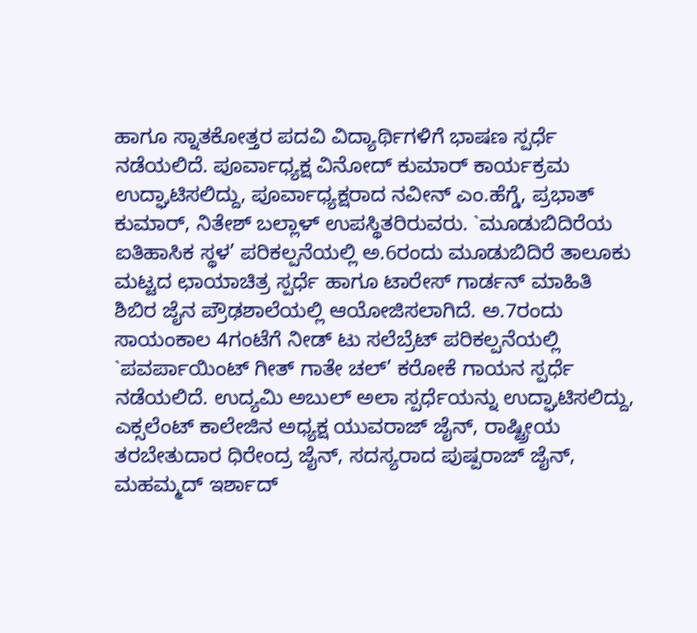ಹಾಗೂ ಸ್ನಾತಕೋತ್ತರ ಪದವಿ ವಿದ್ಯಾರ್ಥಿಗಳಿಗೆ ಭಾಷಣ ಸ್ಪರ್ಧೆ ನಡೆಯಲಿದೆ. ಪೂರ್ವಾಧ್ಯಕ್ಷ ವಿನೋದ್ ಕುಮಾರ್ ಕಾರ್ಯಕ್ರಮ ಉದ್ಘಾಟಿಸಲಿದ್ದು, ಪೂರ್ವಾಧ್ಯಕ್ಷರಾದ ನವೀನ್ ಎಂ.ಹೆಗ್ಡೆ, ಪ್ರಭಾತ್ ಕುಮಾರ್, ನಿತೇಶ್ ಬಲ್ಲಾಳ್ ಉಪಸ್ಥಿತರಿರುವರು. `ಮೂಡುಬಿದಿರೆಯ ಐತಿಹಾಸಿಕ ಸ್ಥಳ’ ಪರಿಕಲ್ಪನೆಯಲ್ಲಿ ಅ.6ರಂದು ಮೂಡುಬಿದಿರೆ ತಾಲೂಕು ಮಟ್ಟದ ಛಾಯಾಚಿತ್ರ ಸ್ಪರ್ಧೆ ಹಾಗೂ ಟಾರೇಸ್ ಗಾರ್ಡನ್ ಮಾಹಿತಿ ಶಿಬಿರ ಜೈನ ಪ್ರೌಢಶಾಲೆಯಲ್ಲಿ ಆಯೋಜಿಸಲಾಗಿದೆ. ಅ.7ರಂದು ಸಾಯಂಕಾಲ 4ಗಂಟೆಗೆ ನೀಡ್ ಟು ಸಲೆಬ್ರೆಟ್ ಪರಿಕಲ್ಪನೆಯಲ್ಲಿ `ಪವರ್ಪಾಯಿಂಟ್ ಗೀತ್ ಗಾತೇ ಚಲ್’ ಕರೋಕೆ ಗಾಯನ ಸ್ಪರ್ಧೆ ನಡೆಯಲಿದೆ. ಉದ್ಯಮಿ ಅಬುಲ್ ಅಲಾ ಸ್ಪರ್ಧೆಯನ್ನು ಉದ್ಘಾಟಿಸಲಿದ್ದು, ಎಕ್ಸಲೆಂಟ್ ಕಾಲೇಜಿನ ಅಧ್ಯಕ್ಷ ಯುವರಾಜ್ ಜೈನ್, ರಾಷ್ಟ್ರೀಯ ತರಬೇತುದಾರ ಧಿರೇಂದ್ರ ಜೈನ್, ಸದಸ್ಯರಾದ ಪುಷ್ಪರಾಜ್ ಜೈನ್, ಮಹಮ್ಮದ್ ಇರ್ಶಾದ್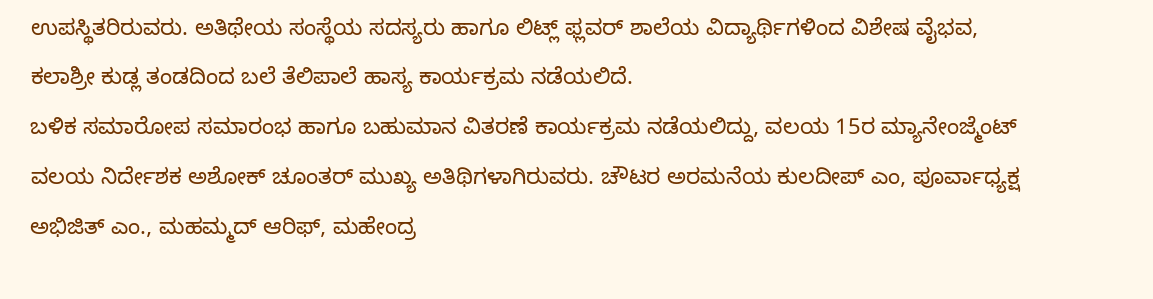ಉಪಸ್ಥಿತರಿರುವರು. ಅತಿಥೇಯ ಸಂಸ್ಥೆಯ ಸದಸ್ಯರು ಹಾಗೂ ಲಿಟ್ಲ್ ಫ್ಲವರ್ ಶಾಲೆಯ ವಿದ್ಯಾರ್ಥಿಗಳಿಂದ ವಿಶೇಷ ವೈಭವ, ಕಲಾಶ್ರೀ ಕುಡ್ಲ ತಂಡದಿಂದ ಬಲೆ ತೆಲಿಪಾಲೆ ಹಾಸ್ಯ ಕಾರ್ಯಕ್ರಮ ನಡೆಯಲಿದೆ.
ಬಳಿಕ ಸಮಾರೋಪ ಸಮಾರಂಭ ಹಾಗೂ ಬಹುಮಾನ ವಿತರಣೆ ಕಾರ್ಯಕ್ರಮ ನಡೆಯಲಿದ್ದು, ವಲಯ 15ರ ಮ್ಯಾನೇಂಜ್ಮೆಂಟ್ ವಲಯ ನಿರ್ದೇಶಕ ಅಶೋಕ್ ಚೂಂತರ್ ಮುಖ್ಯ ಅತಿಥಿಗಳಾಗಿರುವರು. ಚೌಟರ ಅರಮನೆಯ ಕುಲದೀಪ್ ಎಂ, ಪೂರ್ವಾಧ್ಯಕ್ಷ ಅಭಿಜಿತ್ ಎಂ., ಮಹಮ್ಮದ್ ಆರಿಫ್, ಮಹೇಂದ್ರ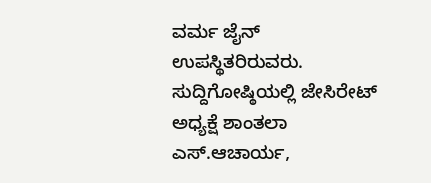ವರ್ಮ ಜೈನ್ ಉಪಸ್ಥಿತರಿರುವರು.
ಸುದ್ದಿಗೋಷ್ಠಿಯಲ್ಲಿ ಜೇಸಿರೇಟ್ ಅಧ್ಯಕ್ಷೆ ಶಾಂತಲಾ ಎಸ್.ಆಚಾರ್ಯ,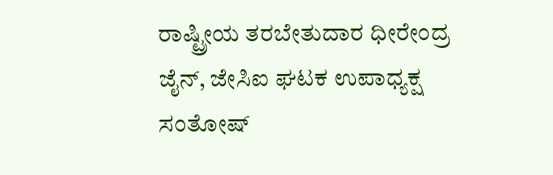ರಾಷ್ಟ್ರೀಯ ತರಬೇತುದಾರ ಧೀರೇಂದ್ರ ಜೈನ್, ಜೇಸಿಐ ಘಟಕ ಉಪಾಧ್ಯಕ್ಷ ಸಂತೋಷ್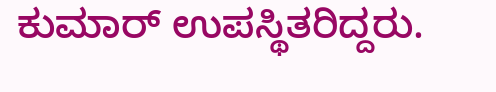ಕುಮಾರ್ ಉಪಸ್ಥಿತರಿದ್ದರು.